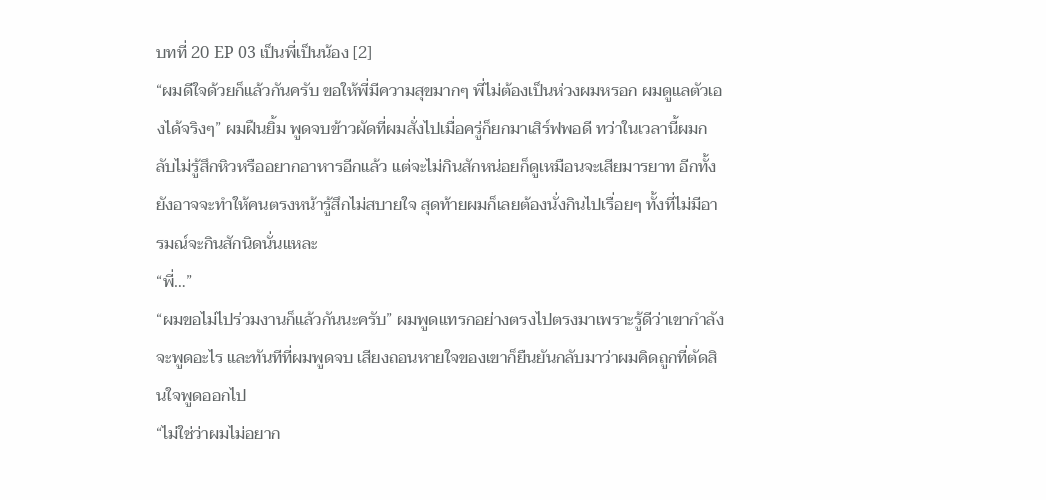บทที่ 20 EP 03 เป็นพี่เป็นน้อง [2]
“ผมดีใจด้วยก็แล้วกันครับ ขอให้พี่มีความสุขมากๆ พี่ไม่ต้องเป็นห่วงผมหรอก ผมดูแลตัวเองได้จริงๆ” ผมฝืนยิ้ม พูดจบข้าวผัดที่ผมสั่งไปเมื่อครู่ก็ยกมาเสิร์ฟพอดี ทว่าในเวลานี้ผมกลับไม่รู้สึกหิวหรืออยากอาหารอีกแล้ว แต่จะไม่กินสักหน่อยก็ดูเหมือนจะเสียมารยาท อีกทั้งยังอาจจะทำให้คนตรงหน้ารู้สึกไม่สบายใจ สุดท้ายผมก็เลยต้องนั่งกินไปเรื่อยๆ ทั้งที่ไม่มีอารมณ์จะกินสักนิดนั่นแหละ
“พี่…”
“ผมขอไม่ไปร่วมงานก็แล้วกันนะครับ” ผมพูดแทรกอย่างตรงไปตรงมาเพราะรู้ดีว่าเขากำลังจะพูดอะไร และทันทีที่ผมพูดจบ เสียงถอนหายใจของเขาก็ยืนยันกลับมาว่าผมคิดถูกที่ตัดสินใจพูดออกไป
“ไม่ใช่ว่าผมไม่อยาก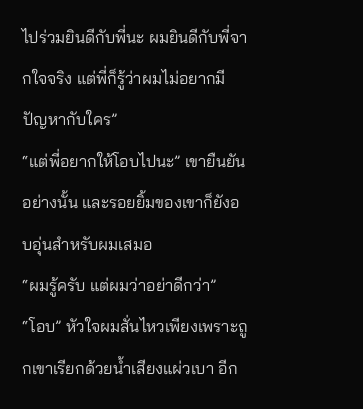ไปร่วมยินดีกับพี่นะ ผมยินดีกับพี่จากใจจริง แต่พี่ก็รู้ว่าผมไม่อยากมีปัญหากับใคร”
“แต่พี่อยากให้โอบไปนะ” เขายืนยันอย่างนั้น และรอยยิ้มของเขาก็ยังอบอุ่นสำหรับผมเสมอ
“ผมรู้ครับ แต่ผมว่าอย่าดีกว่า”
“โอบ” หัวใจผมสั่นไหวเพียงเพราะถูกเขาเรียกด้วยน้ำเสียงแผ่วเบา อีก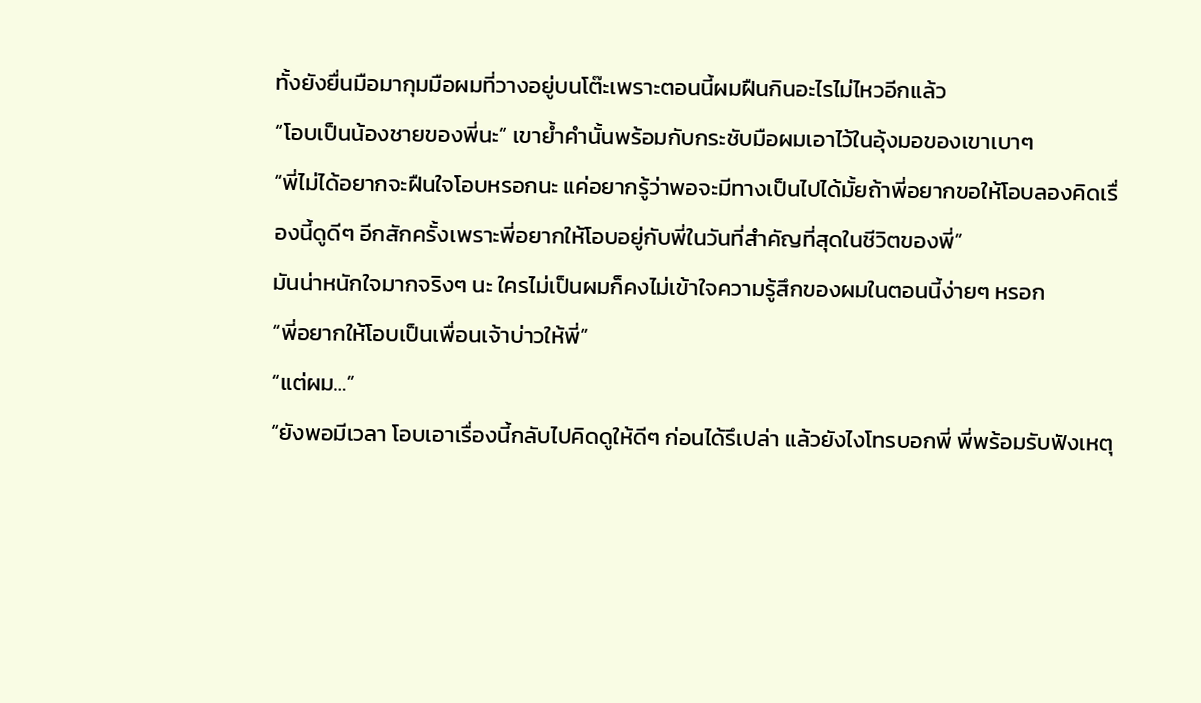ทั้งยังยื่นมือมากุมมือผมที่วางอยู่บนโต๊ะเพราะตอนนี้ผมฝืนกินอะไรไม่ไหวอีกแล้ว
“โอบเป็นน้องชายของพี่นะ” เขาย้ำคำนั้นพร้อมกับกระชับมือผมเอาไว้ในอุ้งมอของเขาเบาๆ
“พี่ไม่ได้อยากจะฝืนใจโอบหรอกนะ แค่อยากรู้ว่าพอจะมีทางเป็นไปได้มั้ยถ้าพี่อยากขอให้โอบลองคิดเรื่องนี้ดูดีๆ อีกสักครั้งเพราะพี่อยากให้โอบอยู่กับพี่ในวันที่สำคัญที่สุดในชีวิตของพี่”
มันน่าหนักใจมากจริงๆ นะ ใครไม่เป็นผมก็คงไม่เข้าใจความรู้สึกของผมในตอนนี้ง่ายๆ หรอก
“พี่อยากให้โอบเป็นเพื่อนเจ้าบ่าวให้พี่”
“แต่ผม…”
“ยังพอมีเวลา โอบเอาเรื่องนี้กลับไปคิดดูให้ดีๆ ก่อนได้รึเปล่า แล้วยังไงโทรบอกพี่ พี่พร้อมรับฟังเหตุ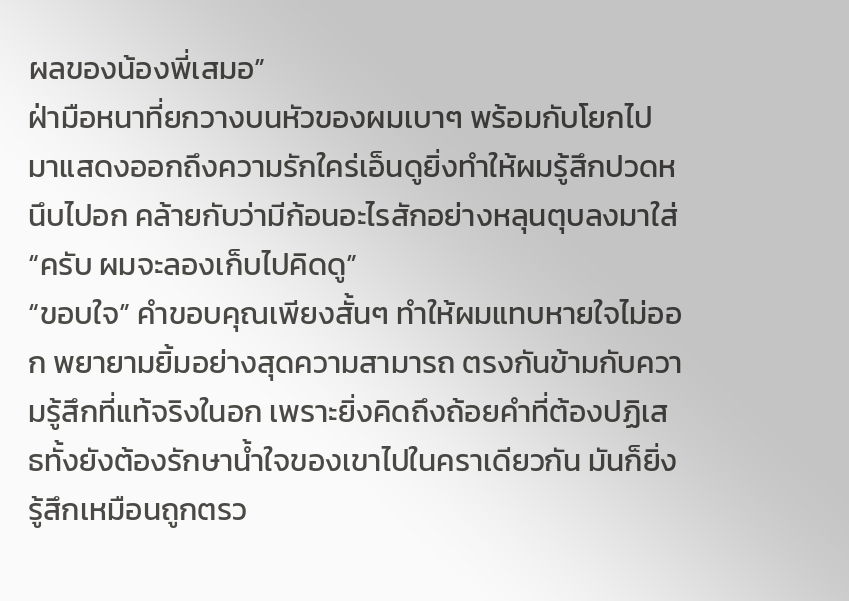ผลของน้องพี่เสมอ”
ฝ่ามือหนาที่ยกวางบนหัวของผมเบาๆ พร้อมกับโยกไปมาแสดงออกถึงความรักใคร่เอ็นดูยิ่งทำให้ผมรู้สึกปวดหนึบไปอก คล้ายกับว่ามีก้อนอะไรสักอย่างหลุนตุบลงมาใส่
“ครับ ผมจะลองเก็บไปคิดดู”
“ขอบใจ” คำขอบคุณเพียงสั้นๆ ทำให้ผมแทบหายใจไม่ออก พยายามยิ้มอย่างสุดความสามารถ ตรงกันข้ามกับความรู้สึกที่แท้จริงในอก เพราะยิ่งคิดถึงถ้อยคำที่ต้องปฏิเสธทั้งยังต้องรักษาน้ำใจของเขาไปในคราเดียวกัน มันก็ยิ่งรู้สึกเหมือนถูกตรว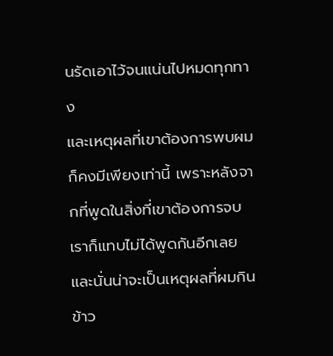นรัดเอาไว้จนแน่นไปหมดทุกทาง
และเหตุผลที่เขาต้องการพบผมก็คงมีเพียงเท่านี้ เพราะหลังจากที่พูดในสิ่งที่เขาต้องการจบ เราก็แทบไม่ได้พูดกันอีกเลย และนั่นน่าจะเป็นเหตุผลที่ผมกินข้าว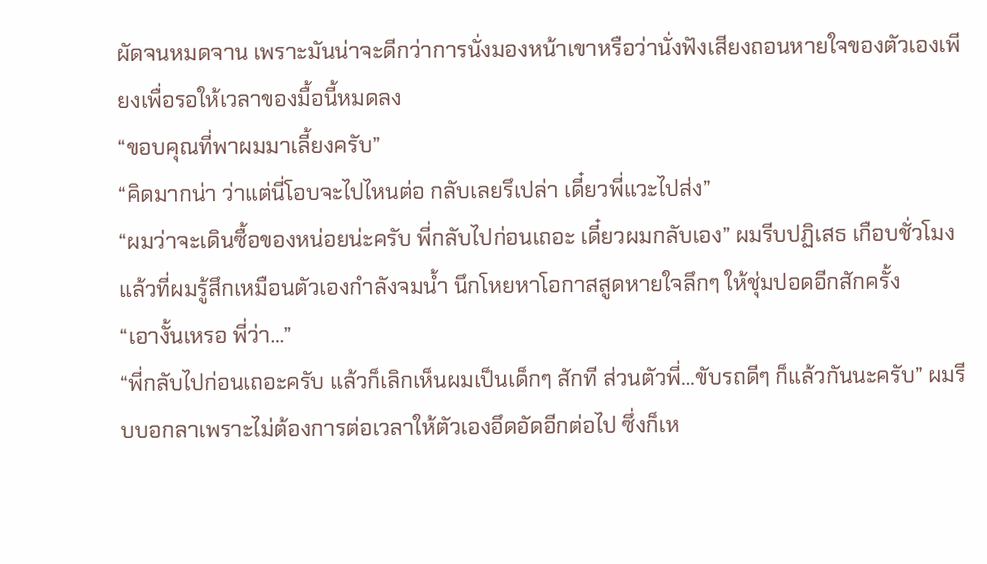ผัดจนหมดจาน เพราะมันน่าจะดีกว่าการนั่งมองหน้าเขาหรือว่านั่งฟังเสียงถอนหายใจของตัวเองเพียงเพื่อรอให้เวลาของมื้อนี้หมดลง
“ขอบคุณที่พาผมมาเลี้ยงครับ”
“คิดมากน่า ว่าแต่นี่โอบจะไปไหนต่อ กลับเลยรึเปล่า เดี๋ยวพี่แวะไปส่ง”
“ผมว่าจะเดินซื้อของหน่อยน่ะครับ พี่กลับไปก่อนเถอะ เดี๋ยวผมกลับเอง” ผมรีบปฏิเสธ เกือบชั่วโมงแล้วที่ผมรู้สึกเหมือนตัวเองกำลังจมน้ำ นึกโหยหาโอกาสสูดหายใจลึกๆ ให้ชุ่มปอดอีกสักครั้ง
“เอางั้นเหรอ พี่ว่า…”
“พี่กลับไปก่อนเถอะครับ แล้วก็เลิกเห็นผมเป็นเด็กๆ สักที ส่วนตัวพี่…ขับรถดีๆ ก็แล้วกันนะครับ” ผมรีบบอกลาเพราะไม่ต้องการต่อเวลาให้ตัวเองอึดอัดอีกต่อไป ซึ่งก็เห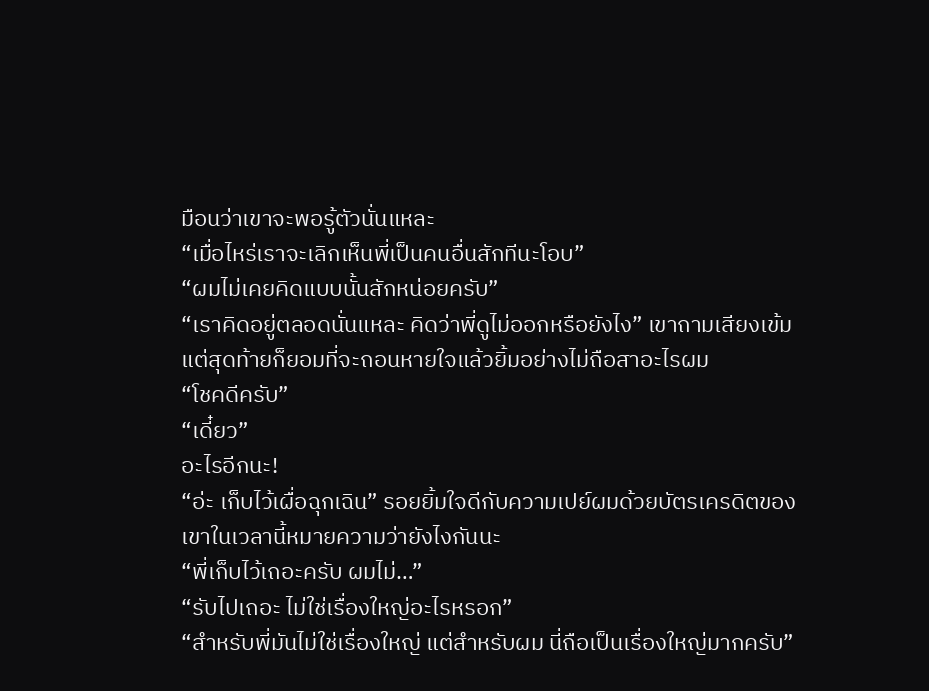มือนว่าเขาจะพอรู้ตัวนั่นแหละ
“เมื่อไหร่เราจะเลิกเห็นพี่เป็นคนอื่นสักทีนะโอบ”
“ผมไม่เคยคิดแบบนั้นสักหน่อยครับ”
“เราคิดอยู่ตลอดนั่นแหละ คิดว่าพี่ดูไม่ออกหรือยังไง” เขาถามเสียงเข้ม แต่สุดท้ายก็ยอมที่จะถอนหายใจแล้วยิ้มอย่างไม่ถือสาอะไรผม
“โชคดีครับ”
“เดี๋ยว”
อะไรอีกนะ!
“อ่ะ เก็บไว้เผื่อฉุกเฉิน” รอยยิ้มใจดีกับความเปย์ผมด้วยบัตรเครดิตของเขาในเวลานี้หมายความว่ายังไงกันนะ
“พี่เก็บไว้เถอะครับ ผมไม่…”
“รับไปเถอะ ไม่ใช่เรื่องใหญ่อะไรหรอก”
“สำหรับพี่มันไม่ใช่เรื่องใหญ่ แต่สำหรับผม นี่ถือเป็นเรื่องใหญ่มากครับ”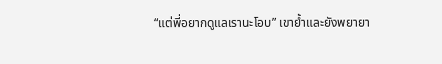“แต่พี่อยากดูแลเรานะโอบ” เขาย้ำและยังพยายา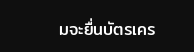มจะยื่นบัตรเคร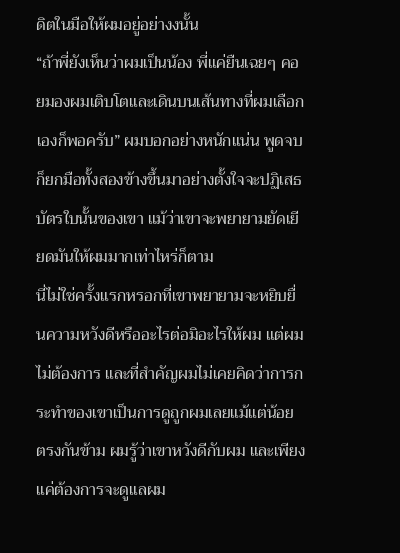ดิตในมือให้ผมอยู่อย่างงนั้น
“ถ้าพี่ยังเห็นว่าผมเป็นน้อง พี่แค่ยืนเฉยๆ คอยมองผมเติบโตและเดินบนเส้นทางที่ผมเลือกเองก็พอครับ” ผมบอกอย่างหนักแน่น พูดจบก็ยกมือทั้งสองข้างขึ้นมาอย่างตั้งใจจะปฏิเสธบัตรใบนั้นของเขา แม้ว่าเขาจะพยายามยัดเยียดมันให้ผมมากเท่าไหร่ก็ตาม
นี่ไม่ใช่ครั้งแรกหรอกที่เขาพยายามจะหยิบยื่นความหวังดีหรืออะไรต่อมิอะไรให้ผม แต่ผมไม่ต้องการ และที่สำคัญผมไม่เคยคิดว่าการกระทำของเขาเป็นการดูถูกผมเลยแม้แต่น้อย ตรงกันข้าม ผมรู้ว่าเขาหวังดีกับผม และเพียงแค่ต้องการจะดูแลผม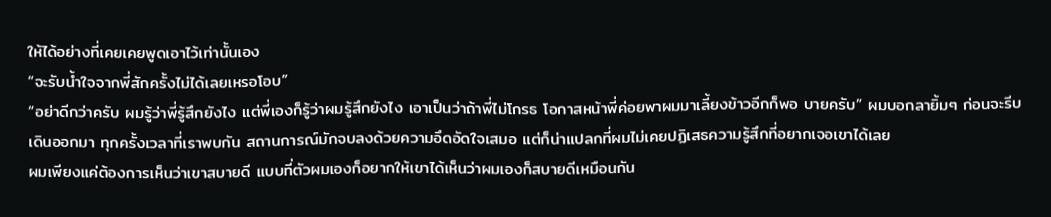ให้ได้อย่างที่เคยเคยพูดเอาไว้เท่านั้นเอง
“จะรับน้ำใจจากพี่สักครั้งไม่ได้เลยเหรอโอบ”
“อย่าดีกว่าครับ ผมรู้ว่าพี่รู้สึกยังไง แต่พี่เองก็รู้ว่าผมรู้สึกยังไง เอาเป็นว่าถ้าพี่ไม่โกรธ โอกาสหน้าพี่ค่อยพาผมมาเลี้ยงข้าวอีกก็พอ บายครับ” ผมบอกลายิ้มๆ ก่อนจะรีบเดินออกมา ทุกครั้งเวลาที่เราพบกัน สถานการณ์มักจบลงด้วยความอึดอัดใจเสมอ แต่ก็น่าแปลกที่ผมไม่เคยปฏิเสธความรู้สึกที่อยากเจอเขาได้เลย
ผมเพียงแค่ต้องการเห็นว่าเขาสบายดี แบบที่ตัวผมเองก็อยากให้เขาได้เห็นว่าผมเองก็สบายดีเหมือนกัน